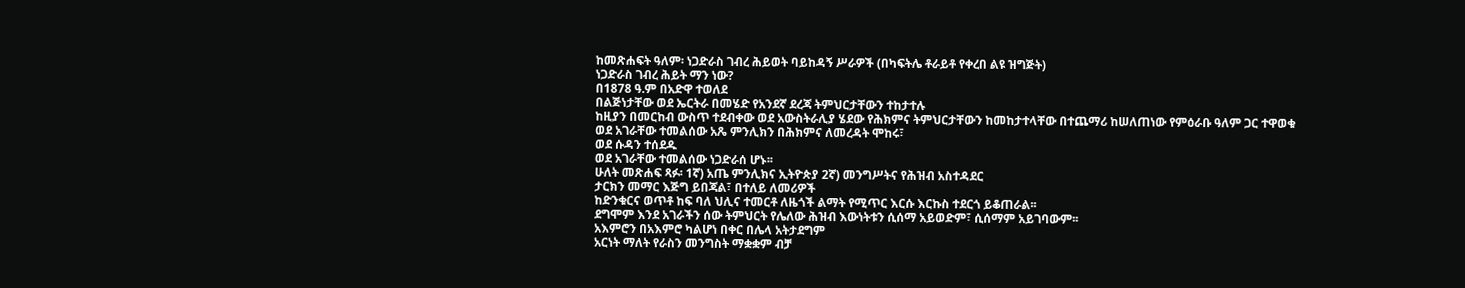ከመጽሐፍት ዓለም፡ ነጋድራስ ገብረ ሕይወት ባይከዳኝ ሥራዎች (በካፍትሌ ቶራይቶ የቀረበ ልዩ ዝግጅት)
ነጋድራስ ገብረ ሕይት ማን ነው?
በ1878 ዓ.ም በአድዋ ተወለደ
በልጅነታቸው ወደ ኤርትራ በመሄድ የአንደኛ ደረጃ ትምህርታቸውን ተከታተሉ
ከዚያን በመርከብ ውስጥ ተደብቀው ወደ አውስትራሊያ ሄደው የሕክምና ትምህርታቸውን ከመከታተላቸው በተጨማሪ ከሠለጠነው የምዕራቡ ዓለም ጋር ተዋወቁ
ወደ አገራቸው ተመልሰው አጼ ምንሊክን በሕክምና ለመረዳት ሞከሩ፣
ወደ ሱዳን ተሰደዱ
ወደ አገራቸው ተመልሰው ነጋድራሰ ሆኑ፡፡
ሁለት መጽሐፍ ጻፉ፡ 1ኛ) አጤ ምንሊክና ኢትዮጵያ 2ኛ) መንግሥትና የሕዝብ አስተዳደር
ታርክን መማር እጅግ ይበጃል፣ በተለይ ለመሪዎች
ከድንቁርና ወጥቶ ከፍ ባለ ህሊና ተመርቶ ለዜጎች ልማት የሚጥር እርሱ እርኩስ ተደርጎ ይቆጠራል፡፡
ደግሞም እንደ አገራችን ሰው ትምህርት የሌለው ሕዝብ እውነትቱን ሲሰማ አይወድም፣ ሲሰማም አይገባውም፡፡
አእምሮን በአእምሮ ካልሆነ በቀር በሌላ አትታደግም
አርነት ማለት የራስን መንግስት ማቋቋም ብቻ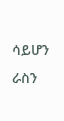ሳይሆን ራስን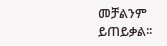መቻልንም ይጠይቃል፡፡